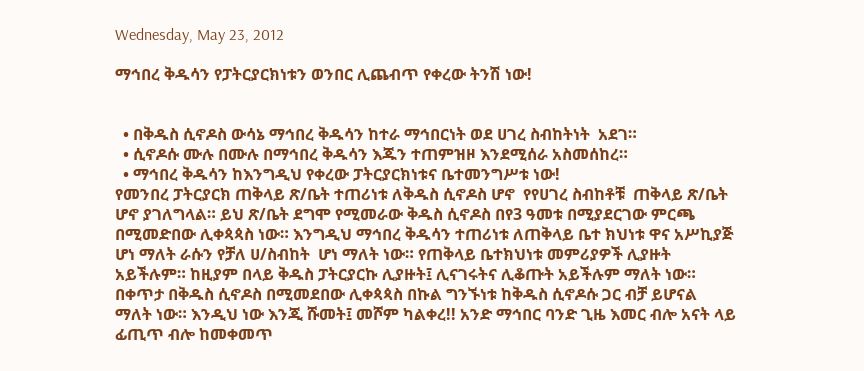Wednesday, May 23, 2012

ማኅበረ ቅዱሳን የፓትርያርክነቱን ወንበር ሊጨብጥ የቀረው ትንሽ ነው!


  • በቅዱስ ሲኖዶስ ውሳኔ ማኅበረ ቅዱሳን ከተራ ማኅበርነት ወደ ሀገረ ስብከትነት  አደገ።
  • ሲኖዶሱ ሙሉ በሙሉ በማኅበረ ቅዱሳን እጁን ተጠምዝዞ እንደሚሰራ አስመሰከረ።
  • ማኅበረ ቅዱሳን ከእንግዲህ የቀረው ፓትርያርክነቱና ቤተመንግሥቱ ነው!
የመንበረ ፓትርያርክ ጠቅላይ ጽ/ቤት ተጠሪነቱ ለቅዱስ ሲኖዶስ ሆኖ  የየሀገረ ስብከቶቹ  ጠቅላይ ጽ/ቤት ሆኖ ያገለግላል። ይህ ጽ/ቤት ደግሞ የሚመራው ቅዱስ ሲኖዶስ በየ3 ዓመቱ በሚያደርገው ምርጫ በሚመድበው ሊቀጳጳስ ነው። እንግዲህ ማኅበረ ቅዱሳን ተጠሪነቱ ለጠቅላይ ቤተ ክህነቱ ዋና አሥኪያጅ ሆነ ማለት ራሱን የቻለ ሀ/ስብከት  ሆነ ማለት ነው። የጠቅላይ ቤተክህነቱ መምሪያዎች ሊያዙት አይችሉም። ከዚያም በላይ ቅዱስ ፓትርያርኩ ሊያዙት፤ ሊናገሩትና ሊቆጡት አይችሉም ማለት ነው። በቀጥታ በቅዱስ ሲኖዶስ በሚመደበው ሊቀጳጳስ በኩል ግንኙነቱ ከቅዱስ ሲኖዶሱ ጋር ብቻ ይሆናል ማለት ነው። እንዲህ ነው እንጂ ሹመት፤ መሾም ካልቀረ!! አንድ ማኅበር ባንድ ጊዜ እመር ብሎ አናት ላይ ፊጢጥ ብሎ ከመቀመጥ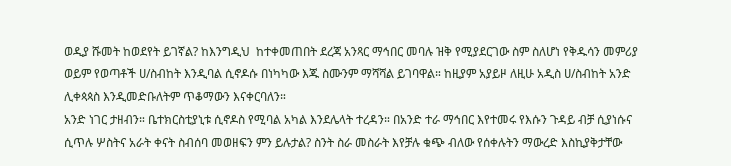ወዲያ ሹመት ከወደየት ይገኛል? ከእንግዲህ  ከተቀመጠበት ደረጃ አንጻር ማኅበር መባሉ ዝቅ የሚያደርገው ስም ስለሆነ የቅዱሳን መምሪያ ወይም የወጣቶች ሀ/ስብከት እንዲባል ሲኖዶሱ በነካካው እጁ ስሙንም ማሻሻል ይገባዋል። ከዚያም አያይዞ ለዚሁ አዲስ ሀ/ስብከት አንድ ሊቀጳጳስ እንዲመድቡለትም ጥቆማውን እናቀርባለን።
አንድ ነገር ታዘብን። ቤተክርስቲያኒቱ ሲኖዶስ የሚባል አካል እንደሌላት ተረዳን። በአንድ ተራ ማኅበር እየተመሩ የእሱን ጉዳይ ብቻ ሲያነሱና ሲጥሉ ሦስትና አራት ቀናት ስብሰባ መወዘፍን ምን ይሉታል? ስንት ስራ መስራት እየቻሉ ቁጭ ብለው የሰቀሉትን ማውረድ እስኪያቅታቸው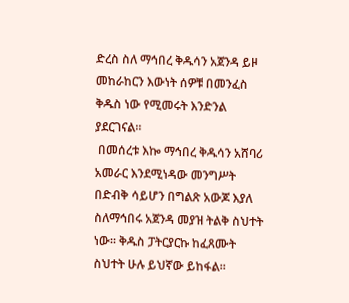ድረስ ስለ ማኅበረ ቅዱሳን አጀንዳ ይዞ መከራከርን እውነት ሰዎቹ በመንፈስ ቅዱስ ነው የሚመሩት እንድንል ያደርገናል።
 በመሰረቱ እኰ ማኅበረ ቅዱሳን አሸባሪ አመራር እንደሚነዳው መንግሥት በድብቅ ሳይሆን በግልጽ አውጆ እያለ ስለማኅበሩ አጀንዳ መያዝ ትልቅ ስህተት ነው። ቅዱስ ፓትርያርኩ ከፈጸሙት ስህተት ሁሉ ይህኛው ይከፋል።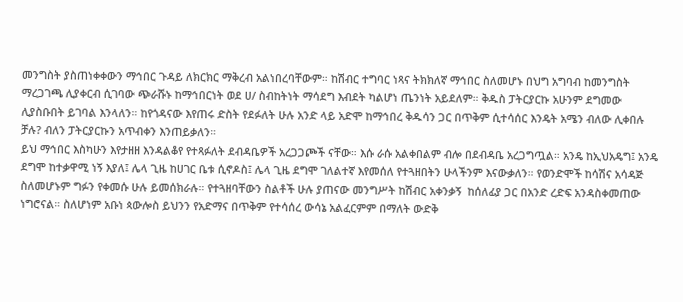መንግስት ያስጠነቀቀውን ማኅበር ጉዳይ ለክርክር ማቅረብ አልነበረባቸውም። ከሽብር ተግባር ነጻና ትክክለኛ ማኅበር ስለመሆኑ በህግ አግባብ ከመንግስት ማረጋገጫ ሊያቀርብ ሲገባው ጭራሹኑ ከማኅበርነት ወደ ሀ/ ስብከትነት ማሳደግ እብደት ካልሆነ ጤንነት አይደለም። ቅዱስ ፓትርያርኩ አሁንም ደግመው ሊያስቡበት ይገባል እንላለን። ከየጎዳናው እየጠሩ ድስት የደፉለት ሁሉ አንድ ላይ አድሞ ከማኅበረ ቅዱሳን ጋር በጥቅም ሲተሳሰር እንዴት አሜን ብለው ሊቀበሉ ቻሉ? ብለን ፓትርያርኩን አጥብቀን እንጠይቃለን።
ይህ ማኅበር እስካሁን እየታዘዘ እንዳልቆየ የተጻፉለት ደብዳቤዎች አረጋጋጮች ናቸው። እሱ ራሱ አልቀበልም ብሎ በደብዳቤ አረጋግጧል። አንዴ ከኢህአዴግ፤ አንዴ ደግሞ ከተቃዋሚ ነኝ እያለ፤ ሌላ ጊዜ ከሀገር ቤቱ ሲኖዶስ፤ ሌላ ጊዜ ደግሞ ገለልተኛ እየመሰለ የተጓዘበትን ሁላችንም እናውቃለን። የወንድሞች ከሳሽና አሳዳጅ ስለመሆኑም ግፉን የቀመሱ ሁሉ ይመሰክራሉ። የተጓዘባቸውን ስልቶች ሁሉ ያጠናው መንግሥት ከሽብር አቀንቃኝ  ከሰለፊያ ጋር በአንድ ረድፍ አንዳስቀመጠው ነግሮናል። ስለሆነም አቡነ ጳውሎስ ይህንን የአድማና በጥቅም የተሳሰረ ውሳኔ አልፈርምም በማለት ውድቅ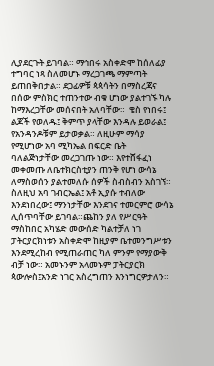ሊያደርጉት ይገባል። ማኅበሩ አስቀድሞ ከሰለፊያ ተግባር ነጻ ስለመሆኑ ማረጋገጫ ማምጣት ይጠበቅበታል። ደጋፊዎቹ ጳጳሳትን በማስረጃና በሰው ምስክር ተጠንተው ብቁ ሆነው ያልተገኙ ካሉ ከማእረጋቸው መሰናበት አለባቸው።  ቄስ የነበሩ፤ ልጆች የወለዱ፤ ቅምጥ ያላቸው እንዳሉ ይወራል፤ የአንዳንዶቹም ይታወቃል። ለዚሁም ማሳያ የሚሆነው አባ ሚካኤል በፍርድ ቤት ባለልጅነታቸው መረጋገጡ ነው። እየተሸፋፈነ መቀመጡ ለቤተክርስቲያን ጠንቅ የሆነ ውሳኔ ለማስወሰን ያልተመለሱ ሰዎች ስብስብን አስገኘ። ስለዚህ አባ ገብርኤል፤ አቶ ኢያሱ ተብለው እንደነበረው፤ ማንነታቸው እንደገና ተመርምሮ ውሳኔ ሊሰጥባቸው ይገባል።ጨከን ያለ የሥርዓት ማስከበር አካሄድ መውሰድ ካልተቻለ ነገ ፓትርያርክነቱን አስቀድሞ ከዚያም ቤተመንግሥቱን እንደሚረከብ የሚጠራጠር ካለ ምንም የማያውቅ ብቻ ነው። አመኑንም አላመኑም ፓትርያርክ ጳውሎስ፤አንድ ነገር አስረግጠን እንነግርዎታለን።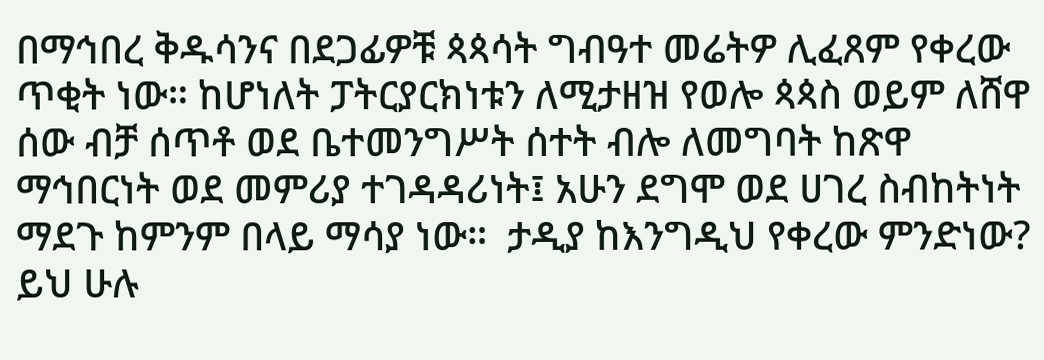በማኅበረ ቅዱሳንና በደጋፊዎቹ ጳጳሳት ግብዓተ መሬትዎ ሊፈጸም የቀረው ጥቂት ነው። ከሆነለት ፓትርያርክነቱን ለሚታዘዝ የወሎ ጳጳስ ወይም ለሸዋ ሰው ብቻ ሰጥቶ ወደ ቤተመንግሥት ሰተት ብሎ ለመግባት ከጽዋ ማኅበርነት ወደ መምሪያ ተገዳዳሪነት፤ አሁን ደግሞ ወደ ሀገረ ስብከትነት ማደጉ ከምንም በላይ ማሳያ ነው።  ታዲያ ከእንግዲህ የቀረው ምንድነው? ይህ ሁሉ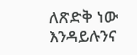ለጽድቅ ነው እንዳይሉንና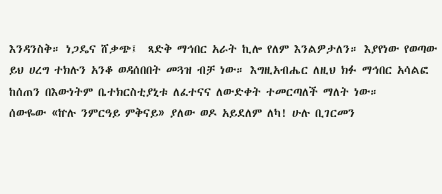እንዳንስቅ። ነጋዴና ሸቃጭ፤  ጻድቅ ማኅበር አራት ኪሎ የለም እንልዎታለን። እያየነው የወጣው ይህ ሀረግ ተክሉን አንቆ ወዳሰበበት መጓዝ ብቻ ነው። እግዚአብሔር ለዚህ ክፉ ማኅበር አሳልፎ ከሰጠን በእውነትም ቤተክርስቲያኒቱ ለፈተናና ለውድቀት ተመርጣለች ማለት ነው።
ሰውዬው «ኵሉ ንምርዓይ ምቅናይ» ያለው ወዶ አይደለም ለካ! ሁሉ ቢገርመን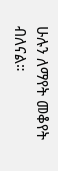ሁሉን ለማየት መቆየት ብለናል።